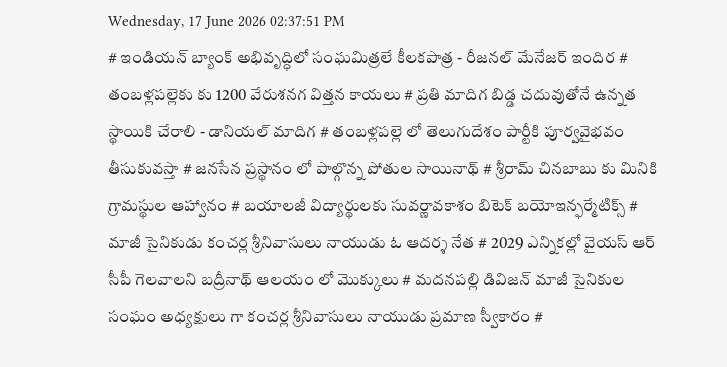Wednesday, 17 June 2026 02:37:51 PM
# ఇండియన్ బ్యాంక్ అభివృద్ధిలో సంఘమిత్రలే కీలకపాత్ర - రీజనల్ మేనేజర్ ఇందిర # తంబళ్లపల్లెకు కు 1200 వేరుశనగ విత్తన కాయలు # ప్రతి మాదిగ బిడ్డ చదువుతోనే ఉన్నత స్థాయికి చేరాలి - డానియల్ మాదిగ # తంబళ్లపల్లె లో తెలుగుదేశం పార్టీకి పూర్వవైభవం తీసుకువస్తా # జనసేన ప్రస్థానం లో పాల్గొన్న పోతుల సాయినాథ్ # శ్రీరామ్ చినబాబు కు మినికి గ్రామస్థుల ఆహ్వానం # బయాలజీ విద్యార్థులకు సువర్ణావకాశం బిటెక్ బయోఇన్ఫర్మేటిక్స్ # మాజీ సైనికుడు కంచర్ల శ్రీనివాసులు నాయుడు ఓ ఆదర్శ నేత # 2029 ఎన్నికల్లో వైయస్ ఆర్ సీపీ గెలవాలని బద్రీనాథ్ ఆలయం లో మొక్కులు # మదనపల్లి డివిజన్ మాజీ సైనికుల సంఘం అధ్యక్షులు గా కంచర్ల శ్రీనివాసులు నాయుడు ప్రమాణ స్వీకారం #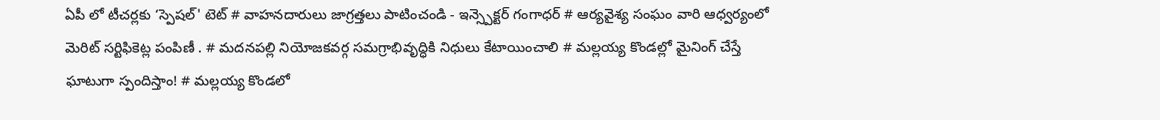ఏపీ లో టీచర్లకు ‘స్పెషల్' టెట్ # వాహనదారులు జాగ్రత్తలు పాటించండి - ఇన్స్పెక్టర్ గంగాధర్ # ఆర్యవైశ్య సంఘం వారి ఆధ్వర్యంలో మెరిట్ సర్టిఫికెట్ల పంపిణీ . # మదనపల్లి నియోజకవర్గ సమగ్రాభివృద్ధికి నిధులు కేటాయించాలి # మల్లయ్య కొండల్లో మైనింగ్ చేస్తే ఘాటుగా స్పందిస్తాం! # మల్లయ్య కొండలో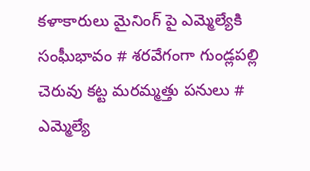కళాకారులు మైనింగ్ పై ఎమ్మెల్యేకి సంఘీభావం # శరవేగంగా గుండ్లపల్లి చెరువు కట్ట మరమ్మత్తు పనులు # ఎమ్మెల్యే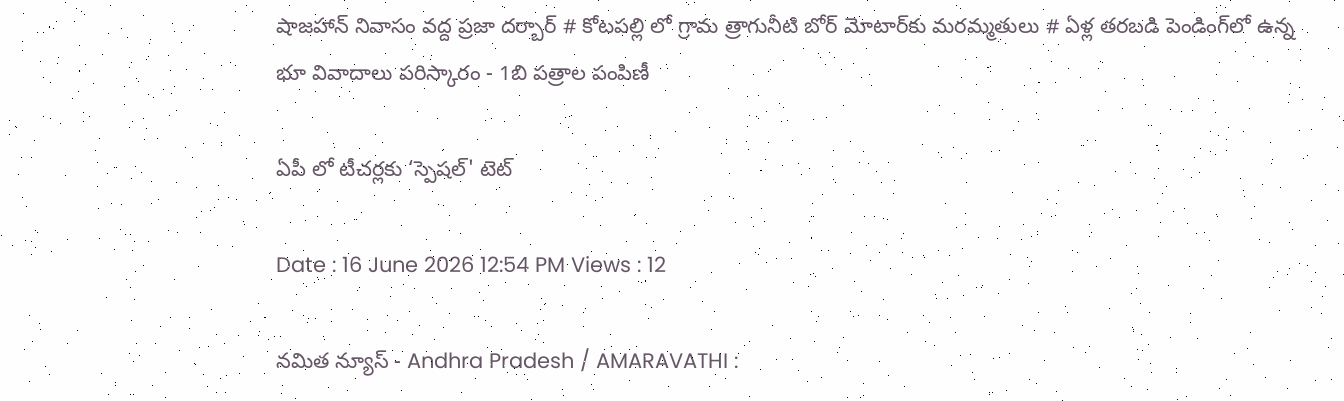షాజహాన్ నివాసం వద్ద ప్రజా దర్బార్ # కోటపల్లి లో గ్రామ త్రాగునీటి బోర్ మోటార్‌కు మరమ్మతులు # ఏళ్ల తరబడి పెండింగ్‌లో ఉన్న భూ వివాదాలు పరిస్కారం - 1బి పత్రాల పంపిణీ

ఏపీ లో టీచర్లకు ‘స్పెషల్' టెట్

Date : 16 June 2026 12:54 PM Views : 12

నమిత న్యూస్ - Andhra Pradesh / AMARAVATHI :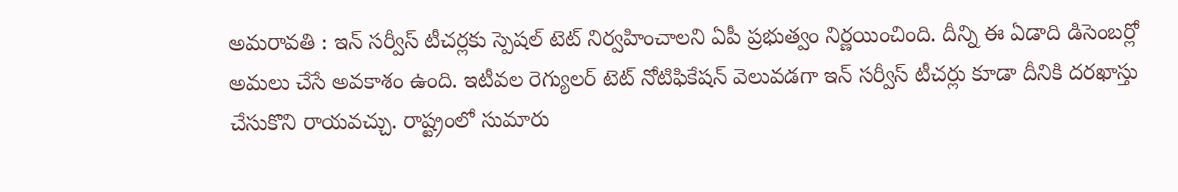అమరావతి : ఇన్ సర్వీస్ టీచర్లకు స్పెషల్ టెట్ నిర్వహించాలని ఏపీ ప్రభుత్వం నిర్ణయించింది. దీన్ని ఈ ఏడాది డిసెంబర్లో అమలు చేసే అవకాశం ఉంది. ఇటీవల రెగ్యులర్ టెట్ నోటిఫికేషన్ వెలువడగా ఇన్ సర్వీస్ టీచర్లు కూడా దీనికి దరఖాస్తు చేసుకొని రాయవచ్చు. రాష్ట్రంలో సుమారు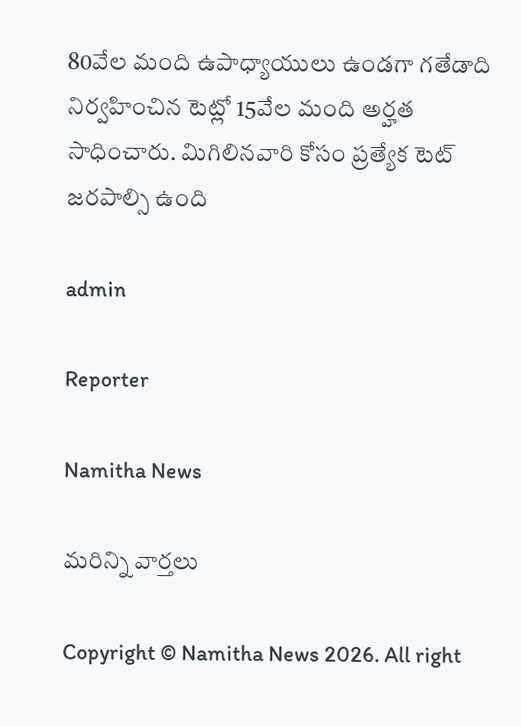80వేల మంది ఉపాధ్యాయులు ఉండగా గతేడాది నిర్వహించిన టెట్లో 15వేల మంది అర్హత సాధించారు. మిగిలినవారి కోసం ప్రత్యేక టెట్ జరపాల్సి ఉంది

admin

Reporter

Namitha News

మరిన్ని వార్తలు

Copyright © Namitha News 2026. All right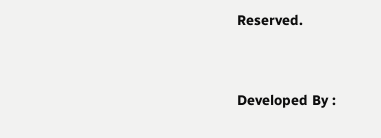Reserved.



Developed By :